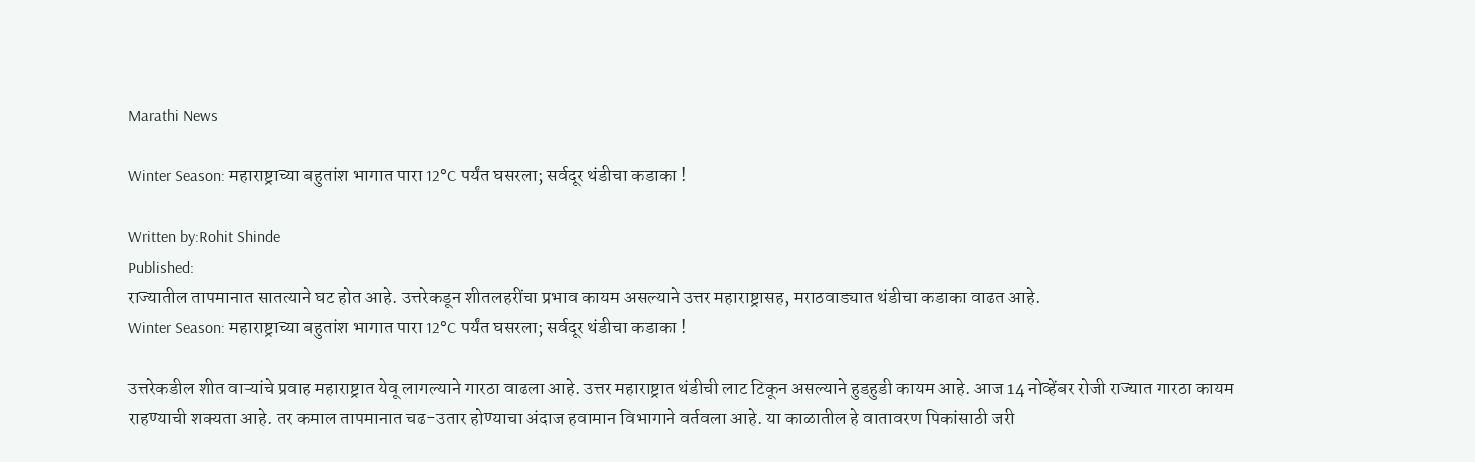Marathi News

Winter Season: महाराष्ट्राच्या बहुतांश भागात पारा 12°C पर्यंत घसरला; सर्वदूर थंडीचा कडाका !

Written by:Rohit Shinde
Published:
राज्यातील तापमानात सातत्याने घट होत आहे. उत्तरेकडून शीतलहरींचा प्रभाव कायम असल्याने उत्तर महाराष्ट्रासह, मराठवाड्यात थंडीचा कडाका वाढत आहे.
Winter Season: महाराष्ट्राच्या बहुतांश भागात पारा 12°C पर्यंत घसरला; सर्वदूर थंडीचा कडाका !

उत्तरेकडील शीत वाऱ्यांचे प्रवाह महाराष्ट्रात येवू लागल्याने गारठा वाढला आहे. उत्तर महाराष्ट्रात थंडीची लाट टिकून असल्याने हुडहुडी कायम आहे. आज 14 नोव्हेंबर रोजी राज्यात गारठा कायम राहण्याची शक्यता आहे. तर कमाल तापमानात चढ-उतार होण्याचा अंदाज हवामान विभागाने वर्तवला आहे. या काळातील हे वातावरण पिकांसाठी जरी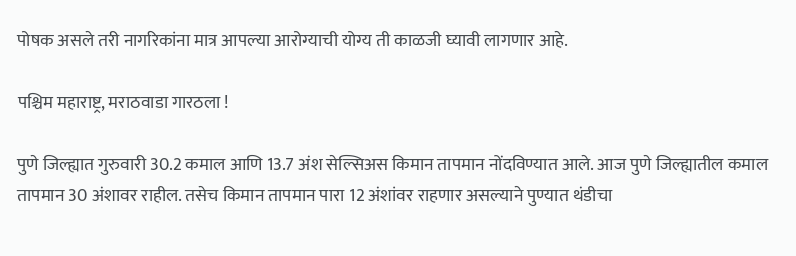पोषक असले तरी नागरिकांना मात्र आपल्या आरोग्याची योग्य ती काळजी घ्यावी लागणार आहे.

पश्चिम महाराष्ट्र, मराठवाडा गारठला !

पुणे जिल्ह्यात गुरुवारी 30.2 कमाल आणि 13.7 अंश सेल्सिअस किमान तापमान नोंदविण्यात आले. आज पुणे जिल्ह्यातील कमाल तापमान 30 अंशावर राहील. तसेच किमान तापमान पारा 12 अंशांवर राहणार असल्याने पुण्यात थंडीचा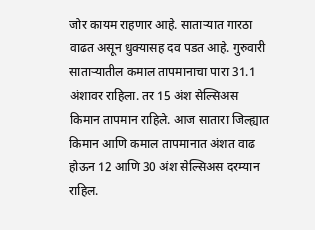जोर कायम राहणार आहे. साताऱ्यात गारठा वाढत असून धुक्यासह दव पडत आहे. गुरुवारी साताऱ्यातील कमाल तापमानाचा पारा 31.1 अंशावर राहिला. तर 15 अंश सेल्सिअस किमान तापमान राहिले. आज सातारा जिल्ह्यात किमान आणि कमाल तापमानात अंशत वाढ होऊन 12 आणि 30 अंश सेल्सिअस दरम्यान राहिल.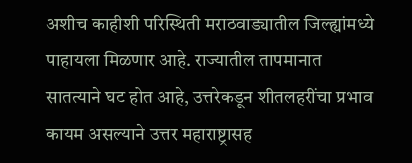अशीच काहीशी परिस्थिती मराठवाड्यातील जिल्ह्यांमध्ये पाहायला मिळणार आहे. राज्यातील तापमानात सातत्याने घट होत आहे, उत्तरेकडून शीतलहरींचा प्रभाव कायम असल्याने उत्तर महाराष्ट्रासह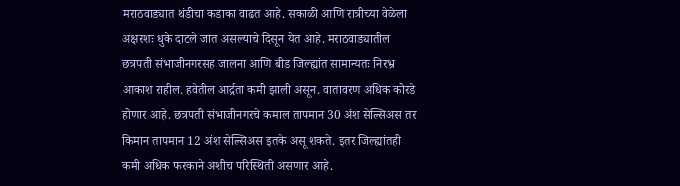मराठवाड्यात थंडीचा कडाका वाढत आहे. सकाळी आणि रात्रीच्या वेळेला अक्षरशः धुके दाटले जात असल्याचे दिसून येत आहे. मराठवाड्यातील छत्रपती संभाजीनगरसह जालना आणि बीड जिल्ह्यांत सामान्यतः निरभ्र आकाश राहील. हवेतील आर्द्रता कमी झाली असून. वातावरण अधिक कोरडे होणार आहे. छत्रपती संभाजीनगरचे कमाल तापमान 30 अंश सेल्सिअस तर किमान तापमान 12 अंश सेल्सिअस इतके असू शकते. इतर जिल्ह्यांतही कमी अधिक फरकाने अशीच परिस्थिती असणार आहे.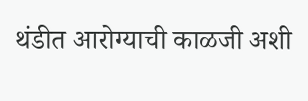थंडीत आरोग्याची काळजी अशी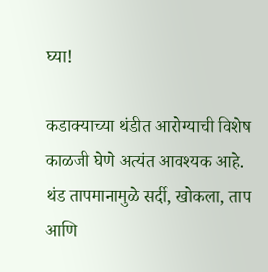घ्या!

कडाक्याच्या थंडीत आरोग्याची विशेष काळजी घेणे अत्यंत आवश्यक आहे. थंड तापमानामुळे सर्दी, खोकला, ताप आणि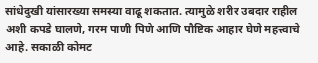सांधेदुखी यांसारख्या समस्या वाढू शकतात. त्यामुळे शरीर उबदार राहील अशी कपडे घालणे, गरम पाणी पिणे आणि पौष्टिक आहार घेणे महत्त्वाचे आहे. सकाळी कोमट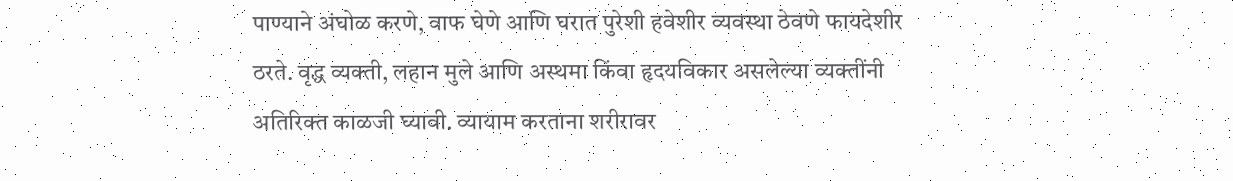पाण्याने अंघोळ करणे, वाफ घेणे आणि घरात पुरेशी हवेशीर व्यवस्था ठेवणे फायदेशीर ठरते. वृद्ध व्यक्ती, लहान मुले आणि अस्थमा किंवा हृदयविकार असलेल्या व्यक्तींनी अतिरिक्त काळजी घ्यावी. व्यायाम करताना शरीरावर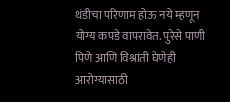थंडीचा परिणाम होऊ नये म्हणून योग्य कपडे वापरावेत. पुरेसे पाणी पिणे आणि विश्रांती घेणेही आरोग्यासाठी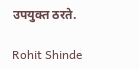उपयुक्त ठरते.

Rohit Shinde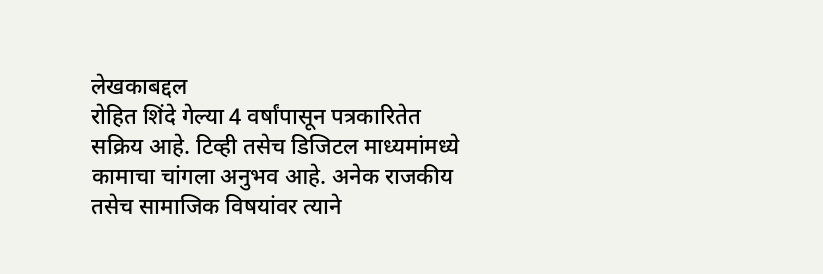लेखकाबद्दल
रोहित शिंदे गेल्या 4 वर्षांपासून पत्रकारितेत सक्रिय आहे. टिव्ही तसेच डिजिटल माध्यमांमध्ये कामाचा चांगला अनुभव आहे. अनेक राजकीय तसेच सामाजिक विषयांवर त्याने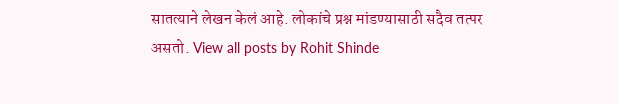सातत्याने लेखन केलं आहे. लोकांचे प्रश्न मांडण्यासाठी सदैव तत्पर असतो. View all posts by Rohit Shinde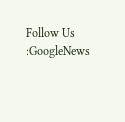Follow Us :GoogleNews